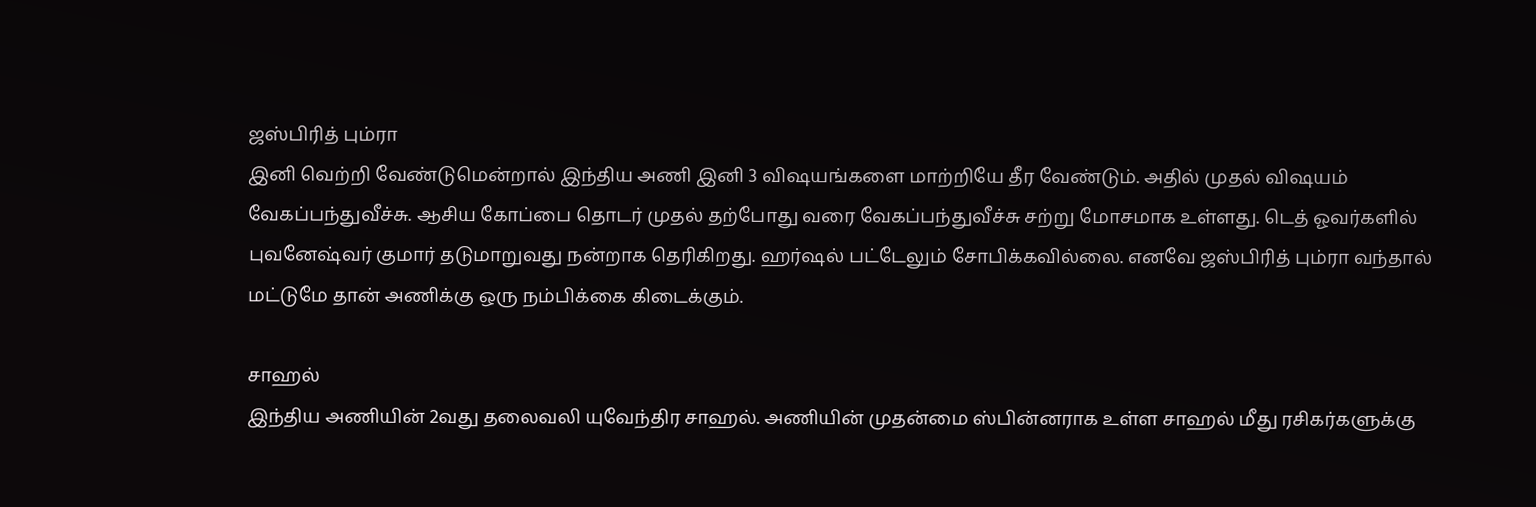ஜஸ்பிரித் பும்ரா
இனி வெற்றி வேண்டுமென்றால் இந்திய அணி இனி 3 விஷயங்களை மாற்றியே தீர வேண்டும். அதில் முதல் விஷயம் வேகப்பந்துவீச்சு. ஆசிய கோப்பை தொடர் முதல் தற்போது வரை வேகப்பந்துவீச்சு சற்று மோசமாக உள்ளது. டெத் ஓவர்களில் புவனேஷ்வர் குமார் தடுமாறுவது நன்றாக தெரிகிறது. ஹர்ஷல் பட்டேலும் சோபிக்கவில்லை. எனவே ஜஸ்பிரித் பும்ரா வந்தால் மட்டுமே தான் அணிக்கு ஒரு நம்பிக்கை கிடைக்கும்.

சாஹல்
இந்திய அணியின் 2வது தலைவலி யுவேந்திர சாஹல். அணியின் முதன்மை ஸ்பின்னராக உள்ள சாஹல் மீது ரசிகர்களுக்கு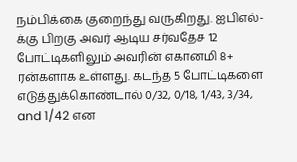நம்பிக்கை குறைந்து வருகிறது. ஐபிஎல்-க்கு பிறகு அவர் ஆடிய சர்வதேச 12 போட்டிகளிலும் அவரின் எகானமி 8+ ரன்களாக உள்ளது. கடந்த 5 போட்டிகளை எடுத்துக்கொண்டால் 0/32, 0/18, 1/43, 3/34, and 1/42 என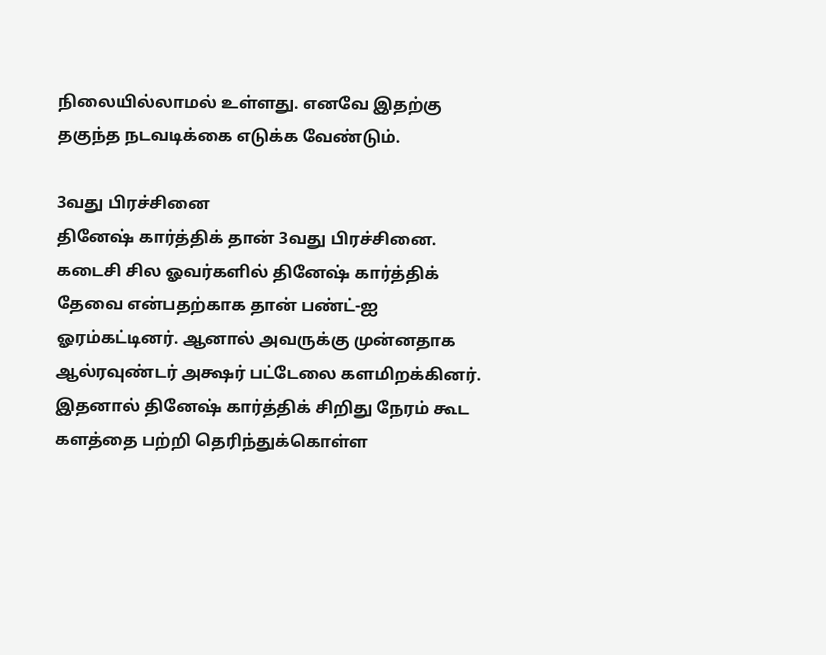நிலையில்லாமல் உள்ளது. எனவே இதற்கு தகுந்த நடவடிக்கை எடுக்க வேண்டும்.

3வது பிரச்சினை
தினேஷ் கார்த்திக் தான் 3வது பிரச்சினை. கடைசி சில ஓவர்களில் தினேஷ் கார்த்திக் தேவை என்பதற்காக தான் பண்ட்-ஐ ஓரம்கட்டினர். ஆனால் அவருக்கு முன்னதாக ஆல்ரவுண்டர் அக்ஷர் பட்டேலை களமிறக்கினர். இதனால் தினேஷ் கார்த்திக் சிறிது நேரம் கூட களத்தை பற்றி தெரிந்துக்கொள்ள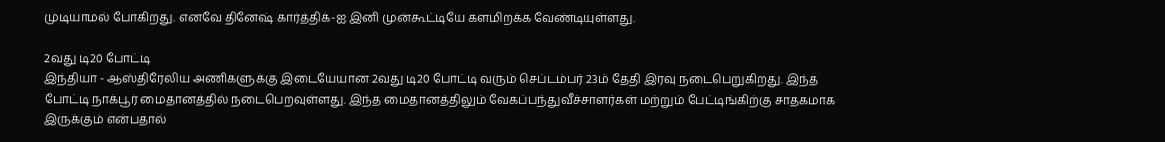முடியாமல் போகிறது. எனவே தினேஷ் கார்த்திக்-ஐ இனி முன்கூட்டியே களமிறக்க வேண்டியுள்ளது.

2வது டி20 போட்டி
இந்தியா - ஆஸ்திரேலிய அணிகளுக்கு இடையேயான 2வது டி20 போட்டி வரும் செப்டம்பர் 23ம் தேதி இரவு நடைபெறுகிறது. இந்த போட்டி நாக்பூர் மைதானத்தில் நடைபெறவுள்ளது. இந்த மைதானத்திலும் வேகப்பந்துவீச்சாளர்கள் மற்றும் பேட்டிங்கிற்கு சாதகமாக இருக்கும் என்பதால்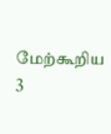மேற்கூறிய 3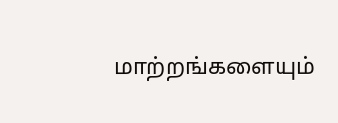மாற்றங்களையும்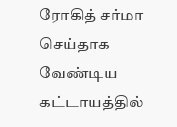ரோகித் சர்மா செய்தாக வேண்டிய கட்டாயத்தில்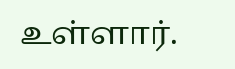உள்ளார்.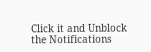Click it and Unblock the Notifications